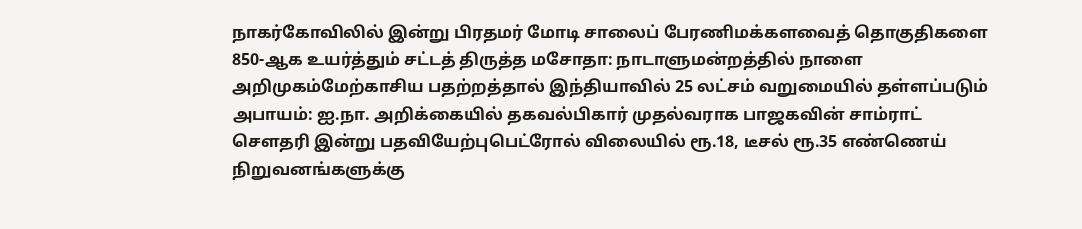நாகர்கோவிலில் இன்று பிரதமர் மோடி சாலைப் பேரணிமக்களவைத் தொகுதிகளை 850-ஆக உயர்த்தும் சட்டத் திருத்த மசோதா: நாடாளுமன்றத்தில் நாளை அறிமுகம்மேற்காசிய பதற்றத்தால் இந்தியாவில் 25 லட்சம் வறுமையில் தள்ளப்படும் அபாயம்: ஐ.நா. அறிக்கையில் தகவல்பிகார் முதல்வராக பாஜகவின் சாம்ராட் செளதரி இன்று பதவியேற்புபெட்ரோல் விலையில் ரூ.18, டீசல் ரூ.35 எண்ணெய் நிறுவனங்களுக்கு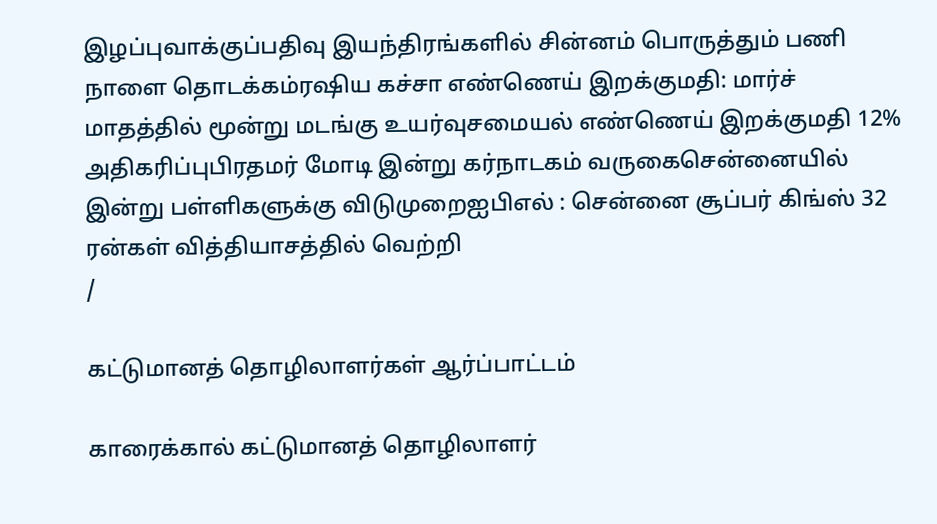இழப்புவாக்குப்பதிவு இயந்திரங்களில் சின்னம் பொருத்தும் பணி நாளை தொடக்கம்ரஷிய கச்சா எண்ணெய் இறக்குமதி: மார்ச் மாதத்தில் மூன்று மடங்கு உயர்வுசமையல் எண்ணெய் இறக்குமதி 12% அதிகரிப்புபிரதமர் மோடி இன்று கர்நாடகம் வருகைசென்னையில் இன்று பள்ளிகளுக்கு விடுமுறைஐபிஎல் : சென்னை சூப்பர் கிங்ஸ் 32 ரன்கள் வித்தியாசத்தில் வெற்றி
/

கட்டுமானத் தொழிலாளர்கள் ஆர்ப்பாட்டம்

காரைக்கால் கட்டுமானத் தொழிலாளர்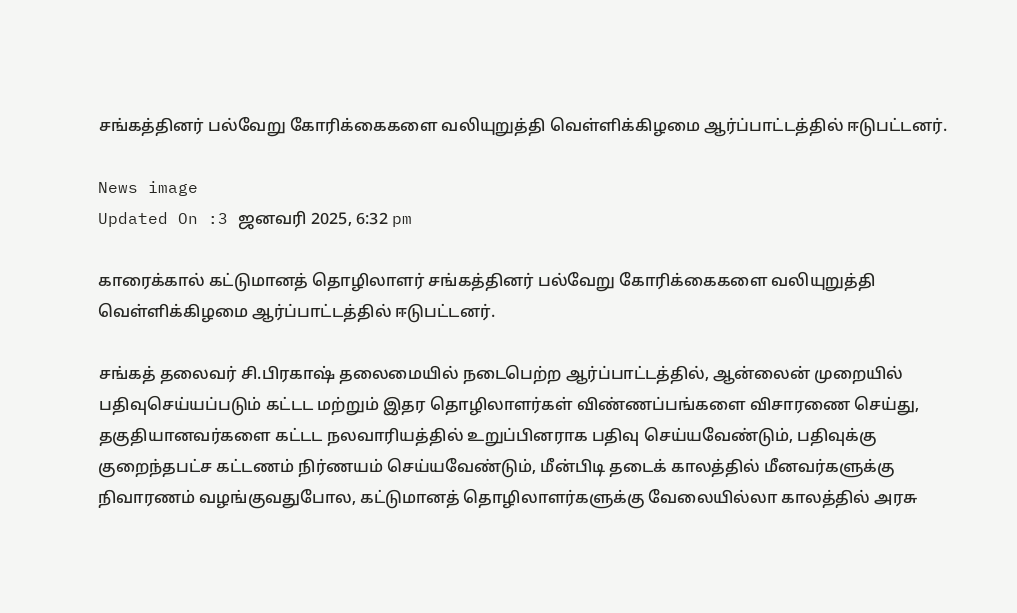சங்கத்தினர் பல்வேறு கோரிக்கைகளை வலியுறுத்தி வெள்ளிக்கிழமை ஆர்ப்பாட்டத்தில் ஈடுபட்டனர்.

News image
Updated On :3 ஜனவரி 2025, 6:32 pm

காரைக்கால் கட்டுமானத் தொழிலாளர் சங்கத்தினர் பல்வேறு கோரிக்கைகளை வலியுறுத்தி வெள்ளிக்கிழமை ஆர்ப்பாட்டத்தில் ஈடுபட்டனர்.

சங்கத் தலைவர் சி.பிரகாஷ் தலைமையில் நடைபெற்ற ஆர்ப்பாட்டத்தில், ஆன்லைன் முறையில் பதிவுசெய்யப்படும் கட்டட மற்றும் இதர தொழிலாளர்கள் விண்ணப்பங்களை விசாரணை செய்து, தகுதியானவர்களை கட்டட நலவாரியத்தில் உறுப்பினராக பதிவு செய்யவேண்டும், பதிவுக்கு குறைந்தபட்ச கட்டணம் நிர்ணயம் செய்யவேண்டும், மீன்பிடி தடைக் காலத்தில் மீனவர்களுக்கு நிவாரணம் வழங்குவதுபோல, கட்டுமானத் தொழிலாளர்களுக்கு வேலையில்லா காலத்தில் அரசு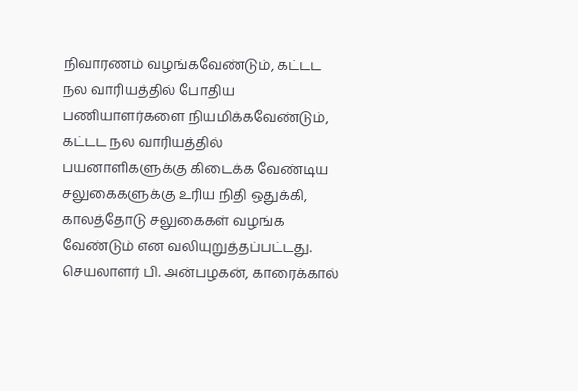நிவாரணம் வழங்கவேண்டும், கட்டட நல வாரியத்தில் போதிய பணியாளர்களை நியமிக்கவேண்டும், கட்டட நல வாரியத்தில் பயனாளிகளுக்கு கிடைக்க வேண்டிய சலுகைகளுக்கு உரிய நிதி ஒதுக்கி, காலத்தோடு சலுகைகள் வழங்க வேண்டும் என வலியுறுத்தப்பட்டது. செயலாளர் பி. அன்பழகன், காரைக்கால்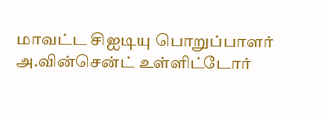மாவட்ட சிஐடியு பொறுப்பாளர் அ.வின்சென்ட் உள்ளிட்டோர்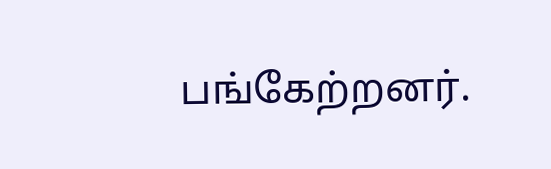பங்கேற்றனர்.